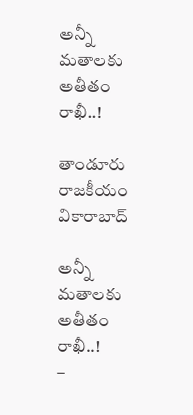అన్నీ మతాలకు అతీతం రాఖీ..!

తాండూరు రాజకీయం వికారాబాద్

అన్నీ మతాలకు అతీతం రాఖీ..!
–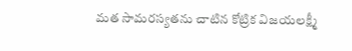మత సామరస్యతను చాటిన కోట్రిక విజయలక్ష్మీ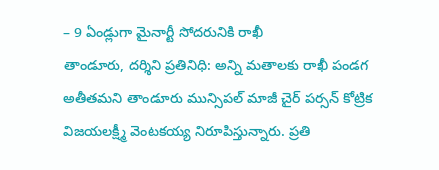– 9 ఏండ్లుగా మైనార్టీ సోదరునికి రాఖీ
తాండూరు, దర్శిని ప్రతినిధి: అన్ని మతాలకు రాఖీ పండగ అతీతమని తాండూరు మున్సిపల్ మాజీ చైర్ పర్సన్ కోట్రిక విజయలక్ష్మీ వెంటకయ్య నిరూపిస్తున్నారు. ప్రతి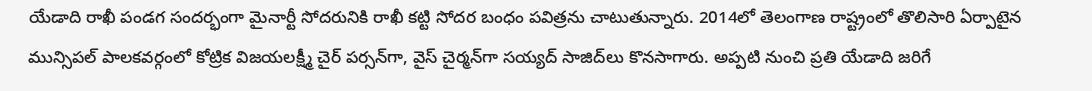యేడాది రాఖీ పండగ సందర్భంగా మైనార్టీ సోదరునికి రాఖీ కట్టి సోదర బంధం పవిత్రను చాటుతున్నారు. 2014లో తెలంగాణ రాష్ట్రంలో తొలిసారి ఏర్పాటైన మున్సిపల్‌ పాలకవర్గంలో కోట్రిక విజయలక్ష్మీ చైర్ పర్సన్‌గా, వైస్ చైర్మన్‌గా సయ్యద్‌ సాజిద్‌లు కొనసాగారు. అప్పటి నుంచి ప్రతి యేడాది జరిగే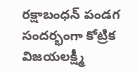రక్షాబంధన్‌ పండగ సందర్భంగా కోట్రిక విజయలక్ష్మీ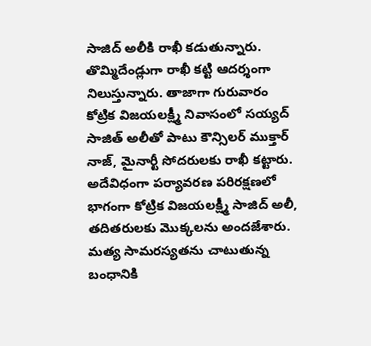సాజిద్ అలీకి రాఖీ కడుతున్నారు. తొమ్మిదేండ్లుగా రాఖీ కట్టి ఆదర్శంగా నిలుస్తున్నారు. తాజాగా గురువారం కోట్రిక విజయలక్ష్మీ నివాసంలో సయ్యద్ సాజిత్ అలీతో పాటు కౌన్సిలర్ ముక్తార్ నాజ్, మైనార్టీ సోదరులకు రాఖీ కట్టారు. అదేవిధంగా పర్యావరణ పరిరక్షణలో భాగంగా కోట్రిక విజయలక్ష్మీ సాజిద్ అలీ, తదితరులకు మొక్కలను అందజేశారు. మత్య సామరస్యతను చాటుతున్న బంధానికి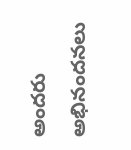అందరు అభినందనలు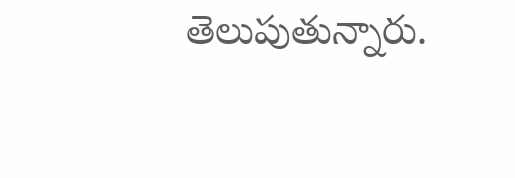తెలుపుతున్నారు.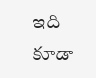ఇది కూడా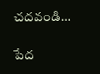చదవండి…

పేద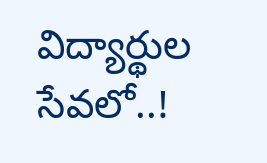విద్యార్థుల సేవలో..!